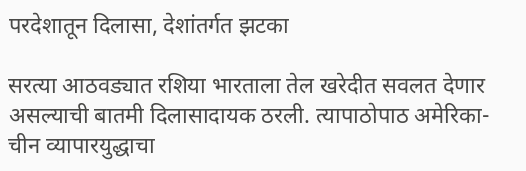परदेशातून दिलासा, देशांतर्गत झटका

सरत्या आठवड्यात रशिया भारताला तेल खरेदीत सवलत देणार असल्याची बातमी दिलासादायक ठरली. त्यापाठोपाठ अमेरिका-चीन व्यापारयुद्धाचा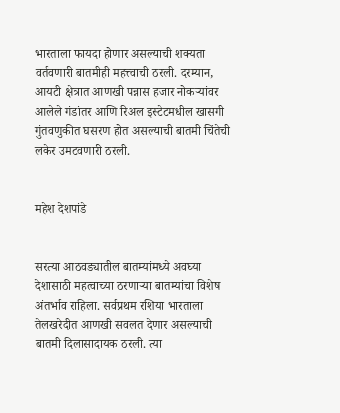भारताला फायदा होणार असल्याची शक्यता वर्तवणारी बातमीही महत्त्वाची ठरली. दरम्यान, आयटी क्षेत्रात आणखी पन्नास हजार नोकऱ्यांवर आलेले गंडांतर आणि रिअल इस्टेटमधील खासगी गुंतवणुकीत घसरण होत असल्याची बातमी चिंतेची लकेर उमटवणारी ठरली.


महेश देशपांडे


सरत्या आठवड्यातील बातम्यांमध्ये अवघ्या देशासाठी महत्वाच्या ठरणाऱ्या बातम्यांचा विशेष अंतर्भाव राहिला. सर्वप्रथम रशिया भारताला तेलखरेदीत आणखी सवलत देणार असल्याची बातमी दिलासादायक ठरली. त्या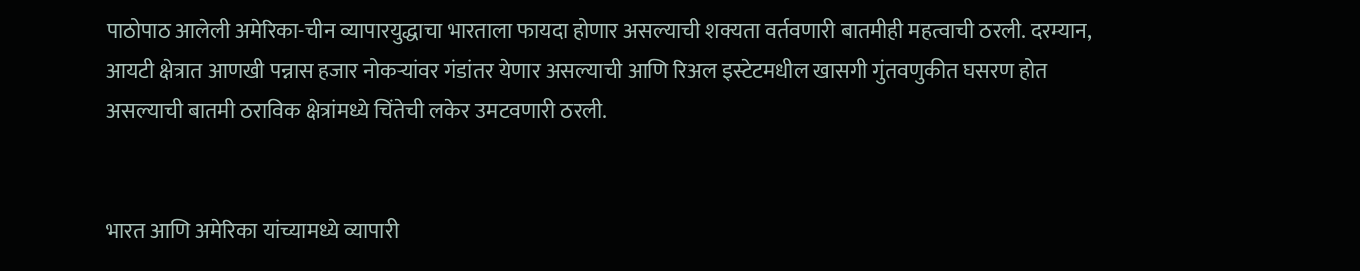पाठोपाठ आलेली अमेरिका-चीन व्यापारयुद्धाचा भारताला फायदा होणार असल्याची शक्यता वर्तवणारी बातमीही महत्वाची ठरली. दरम्यान, आयटी क्षेत्रात आणखी पन्नास हजार नोकऱ्यांवर गंडांतर येणार असल्याची आणि रिअल इस्टेटमधील खासगी गुंतवणुकीत घसरण होत असल्याची बातमी ठराविक क्षेत्रांमध्ये चिंतेची लकेर उमटवणारी ठरली.


भारत आणि अमेरिका यांच्यामध्ये व्यापारी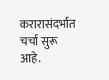करारासंदर्भात चर्चा सुरू आहे.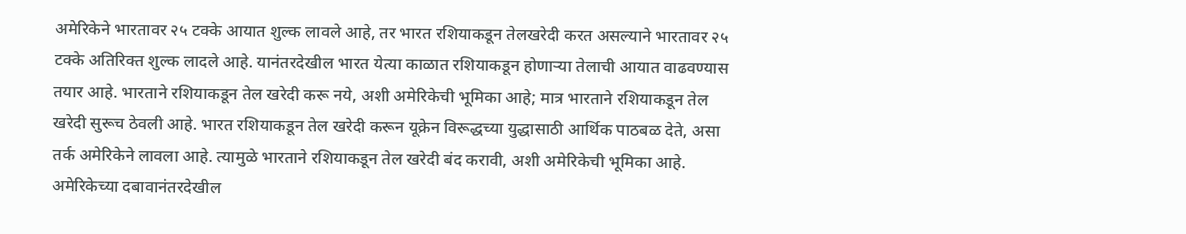अमेरिकेने भारतावर २५ टक्के आयात शुल्क लावले आहे, तर भारत रशियाकडून तेलखरेदी करत असल्याने भारतावर २५ टक्के अतिरिक्त शुल्क लादले आहे. यानंतरदेखील भारत येत्या काळात रशियाकडून होणाऱ्या तेलाची आयात वाढवण्यास तयार आहे. भारताने रशियाकडून तेल खरेदी करू नये, अशी अमेरिकेची भूमिका आहे; मात्र भारताने रशियाकडून तेल खरेदी सुरूच ठेवली आहे. भारत रशियाकडून तेल खरेदी करून यूक्रेन विरूद्धच्या युद्धासाठी आर्थिक पाठबळ देते, असा तर्क अमेरिकेने लावला आहे. त्यामुळे भारताने रशियाकडून तेल खरेदी बंद करावी, अशी अमेरिकेची भूमिका आहे. अमेरिकेच्या दबावानंतरदेखील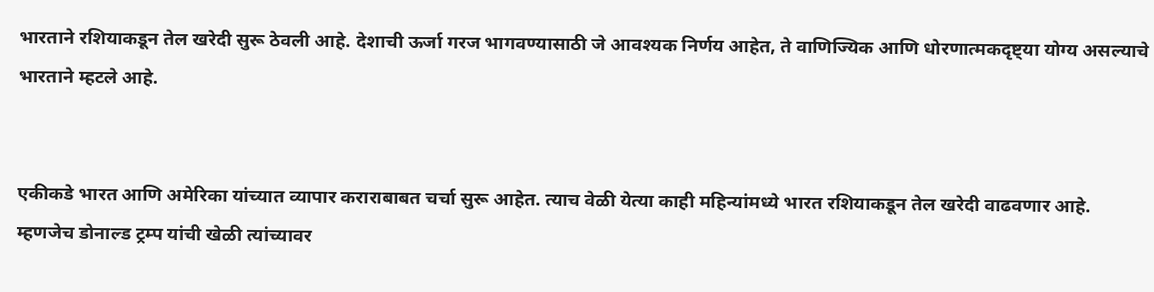भारताने रशियाकडून तेल खरेदी सुरू ठेवली आहे. देशाची ऊर्जा गरज भागवण्यासाठी जे आवश्यक निर्णय आहेत, ते वाणिज्यिक आणि धोरणात्मकदृष्ट्या योग्य असल्याचे भारताने म्हटले आहे.


एकीकडे भारत आणि अमेरिका यांच्यात व्यापार कराराबाबत चर्चा सुरू आहेत. त्याच वेळी येत्या काही महिन्यांमध्ये भारत रशियाकडून तेल खरेदी वाढवणार आहे. म्हणजेच डोनाल्ड ट्रम्प यांची खेळी त्यांच्यावर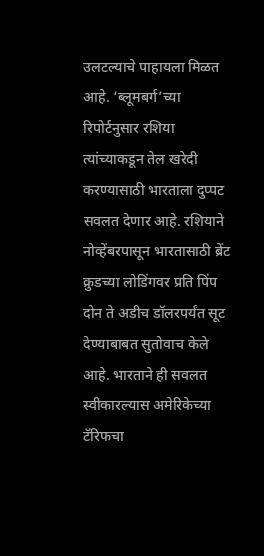उलटल्याचे पाहायला मिळत आहे. ‘ब्लूमबर्ग’च्या रिपोर्टनुसार रशिया त्यांच्याकडून तेल खरेदी करण्यासाठी भारताला दुप्पट सवलत देणार आहे. रशियाने नोव्हेंबरपासून भारतासाठी ब्रेंट क्रुडच्या लोडिंगवर प्रति पिंप दोन ते अडीच डॉलरपर्यंत सूट देण्याबाबत सुतोवाच केले आहे. भारताने ही सवलत स्वीकारल्यास अमेरिकेच्या टॅरिफचा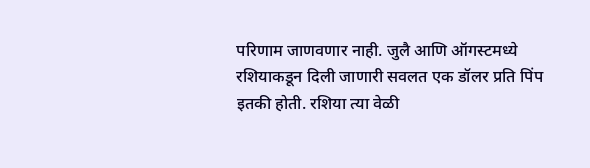परिणाम जाणवणार नाही. जुलै आणि ऑगस्टमध्ये रशियाकडून दिली जाणारी सवलत एक डॉलर प्रति पिंप इतकी होती. रशिया त्या वेळी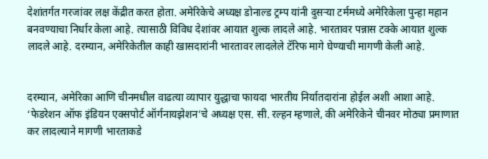देशांतर्गत गरजांवर लक्ष केंद्रीत करत होता. अमेरिकेचे अध्यक्ष डोनाल्ड ट्रम्प यांनी दुसऱ्या टर्ममध्ये अमेरिकेला पुन्हा महान बनवण्याचा निर्धार केला आहे. त्यासाठी विविध देशांवर आयात शुल्क लादले आहे. भारतावर पन्नास टक्के आयात शुल्क लादले आहे. दरम्यान, अमेरिकेतील काही खासदारांनी भारतावर लादलेले टॅरिफ मागे घेण्याची मागणी केली आहे.


दरम्यान, अमेरिका आणि चीनमधील वाढत्या व्यापार युद्धाचा फायदा भारतीय निर्यातदारांना होईल अशी आशा आहे. ‘फेडरेशन ऑफ इंडियन एक्सपोर्ट ऑर्गनायझेशन’चे अध्यक्ष एस. सी. रल्हन म्हणाले, की अमेरिकेने चीनवर मोठ्या प्रमाणात कर लादल्याने मागणी भारताकडे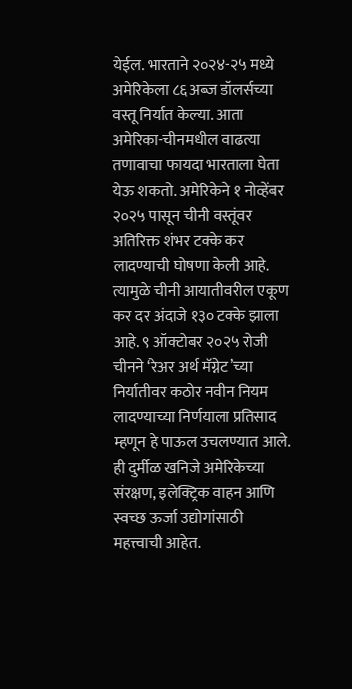येईल. भारताने २०२४-२५ मध्ये अमेरिकेला ८६अब्ज डॉलर्सच्या वस्तू निर्यात केल्या. आता अमेरिका-चीनमधील वाढत्या तणावाचा फायदा भारताला घेता येऊ शकतो. अमेरिकेने १ नोव्हेंबर २०२५ पासून चीनी वस्तूंवर अतिरिक्त शंभर टक्के कर लादण्याची घोषणा केली आहे. त्यामुळे चीनी आयातीवरील एकूण कर दर अंदाजे १३० टक्के झाला आहे. ९ ऑक्टोबर २०२५ रोजी चीनने ‘रेअर अर्थ मॅग्नेट’च्या निर्यातीवर कठोर नवीन नियम लादण्याच्या निर्णयाला प्रतिसाद म्हणून हे पाऊल उचलण्यात आले. ही दुर्मीळ खनिजे अमेरिकेच्या संरक्षण, इलेक्ट्रिक वाहन आणि स्वच्छ ऊर्जा उद्योगांसाठी महत्त्वाची आहेत.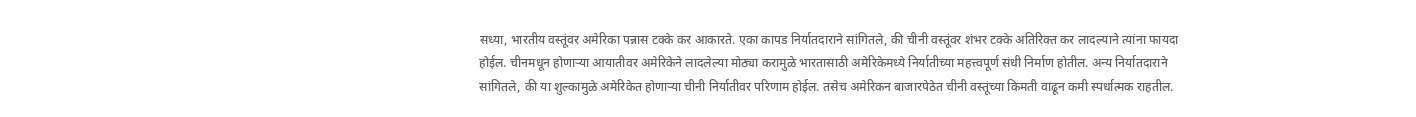सध्या, भारतीय वस्तूंवर अमेरिका पन्नास टक्के कर आकारते. एका कापड निर्यातदाराने सांगितले, की चीनी वस्तूंवर शंभर टक्के अतिरिक्त कर लादल्याने त्यांना फायदा होईल. चीनमधून होणाऱ्या आयातीवर अमेरिकेने लादलेल्या मोठ्या करामुळे भारतासाठी अमेरिकेमध्ये निर्यातीच्या महत्त्वपूर्ण संधी निर्माण होतील. अन्य निर्यातदाराने सांगितले, की या शुल्कामुळे अमेरिकेत होणाऱ्या चीनी निर्यातीवर परिणाम होईल. तसेच अमेरिकन बाजारपेठेत चीनी वस्तूंच्या किमती वाढून कमी स्पर्धात्मक राहतील.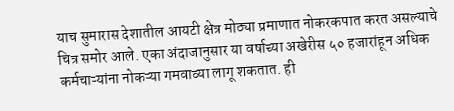याच सुमारास देशातील आयटी क्षेत्र मोठ्या प्रमाणात नोकरकपात करत असल्याचे चित्र समोर आले. एका अंदाजानुसार या वर्षाच्या अखेरीस ५० हजारांहून अधिक कर्मचाऱ्यांना नोकऱ्या गमवाव्या लागू शकतात. ही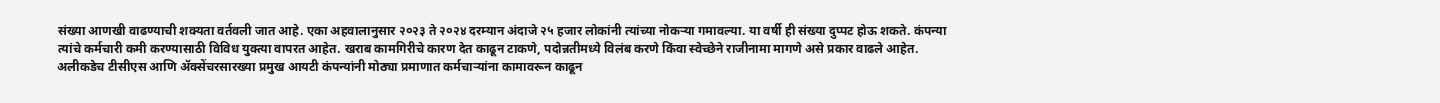संख्या आणखी वाढण्याची शक्यता वर्तवली जात आहे. एका अहवालानुसार २०२३ ते २०२४ दरम्यान अंदाजे २५ हजार लोकांनी त्यांच्या नोकऱ्या गमावल्या. या वर्षी ही संख्या दुप्पट होऊ शकते. कंपन्या त्यांचे कर्मचारी कमी करण्यासाठी विविध युक्त्या वापरत आहेत. खराब कामगिरीचे कारण देत काढून टाकणे, पदोन्नतीमध्ये विलंब करणे किंवा स्वेच्छेने राजीनामा मागणे असे प्रकार वाढले आहेत. अलीकडेच टीसीएस आणि ॲक्सेंचरसारख्या प्रमुख आयटी कंपन्यांनी मोठ्या प्रमाणात कर्मचाऱ्यांना कामावरून काढून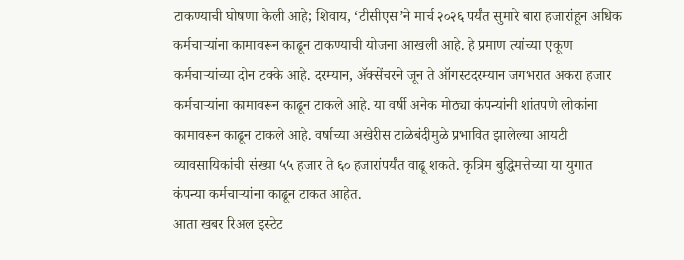टाकण्याची घोषणा केली आहे; शिवाय, ‘टीसीएस’ने मार्च २०२६ पर्यंत सुमारे बारा हजारांहून अधिक कर्मचाऱ्यांना कामावरून काढून टाकण्याची योजना आखली आहे. हे प्रमाण त्यांच्या एकूण कर्मचाऱ्यांच्या दोन टक्के आहे. दरम्यान, ॲक्सेंचरने जून ते ऑगस्टदरम्यान जगभरात अकरा हजार कर्मचाऱ्यांना कामावरून काढून टाकले आहे. या वर्षी अनेक मोठ्या कंपन्यांनी शांतपणे लोकांना कामावरून काढून टाकले आहे. वर्षाच्या अखेरीस टाळेबंदीमुळे प्रभावित झालेल्या आयटी व्यावसायिकांची संख्या ५५ हजार ते ६० हजारांपर्यंत वाढू शकते. कृत्रिम बुद्धिमत्तेच्या या युगात कंपन्या कर्मचाऱ्यांना काढून टाकत आहेत.
आता खबर रिअल इस्टेट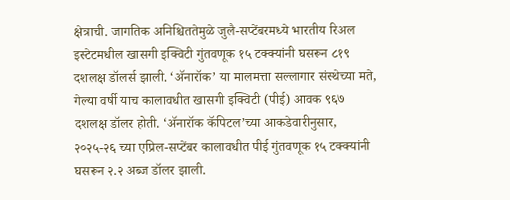क्षेत्राची. जागतिक अनिश्चिततेमुळे जुलै-सप्टेंबरमध्ये भारतीय रिअल इस्टेटमधील खासगी इक्विटी गुंतवणूक १५ टक्क्यांनी घसरून ८१९ दशलक्ष डॉलर्स झाली. ‘ॲनारॉक’ या मालमत्ता सल्लागार संस्थेच्या मते, गेल्या वर्षी याच कालावधीत खासगी इक्विटी (पीई) आवक ९६७ दशलक्ष डॉलर होती. ‘ॲनारॉक कॅपिटल’च्या आकडेवारीनुसार, २०२५-२६ च्या एप्रिल-सप्टेंबर कालावधीत पीई गुंतवणूक १५ टक्क्यांनी घसरून २.२ अब्ज डॉलर झाली.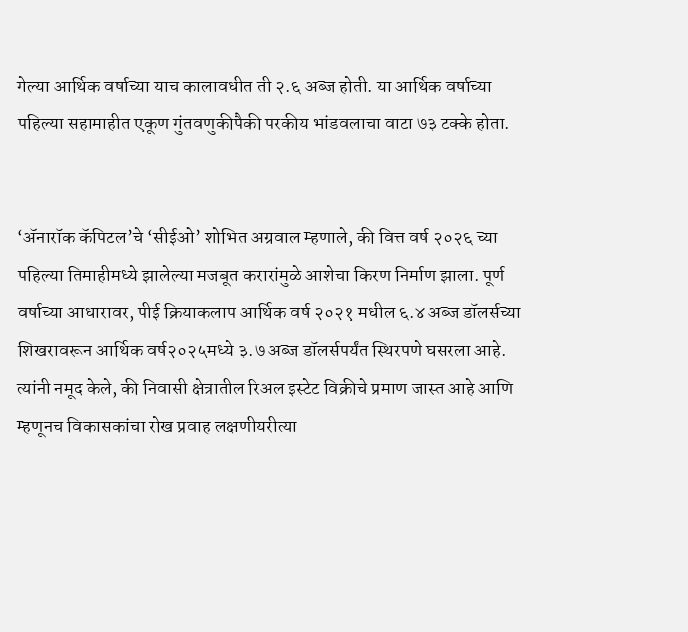गेल्या आर्थिक वर्षाच्या याच कालावधीत ती २.६ अब्ज होती. या आर्थिक वर्षाच्या पहिल्या सहामाहीत एकूण गुंतवणुकीपैकी परकीय भांडवलाचा वाटा ७३ टक्के होता.


‘ॲनारॉक कॅपिटल’चे ‘सीईओ’ शोभित अग्रवाल म्हणाले, की वित्त वर्ष २०२६ च्या पहिल्या तिमाहीमध्ये झालेल्या मजबूत करारांमुळे आशेचा किरण निर्माण झाला. पूर्ण वर्षाच्या आधारावर, पीई क्रियाकलाप आर्थिक वर्ष २०२१ मधील ६.४ अब्ज डॉलर्सच्या शिखरावरून आर्थिक वर्ष२०२५मध्ये ३.७ अब्ज डॉलर्सपर्यंत स्थिरपणे घसरला आहे. त्यांनी नमूद केले, की निवासी क्षेत्रातील रिअल इस्टेट विक्रीचे प्रमाण जास्त आहे आणि म्हणूनच विकासकांचा रोख प्रवाह लक्षणीयरीत्या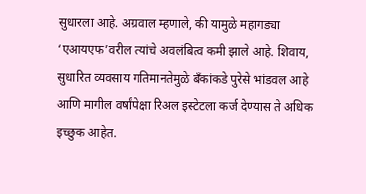सुधारला आहे. अग्रवाल म्हणाले, की यामुळे महागड्या ‘एआयएफ’वरील त्यांचे अवलंबित्व कमी झाले आहे. शिवाय, सुधारित व्यवसाय गतिमानतेमुळे बँकांकडे पुरेसे भांडवल आहे आणि मागील वर्षांपेक्षा रिअल इस्टेटला कर्ज देण्यास ते अधिक इच्छुक आहेत.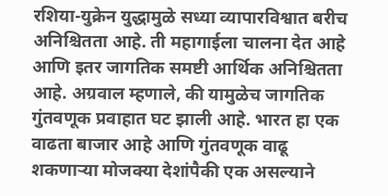रशिया-युक्रेन युद्धामुळे सध्या व्यापारविश्वात बरीच अनिश्चितता आहे. ती महागाईला चालना देत आहे आणि इतर जागतिक समष्टी आर्थिक अनिश्चितता आहे. अग्रवाल म्हणाले, की यामुळेच जागतिक गुंतवणूक प्रवाहात घट झाली आहे. भारत हा एक वाढता बाजार आहे आणि गुंतवणूक वाढू शकणाऱ्या मोजक्या देशांपैकी एक असल्याने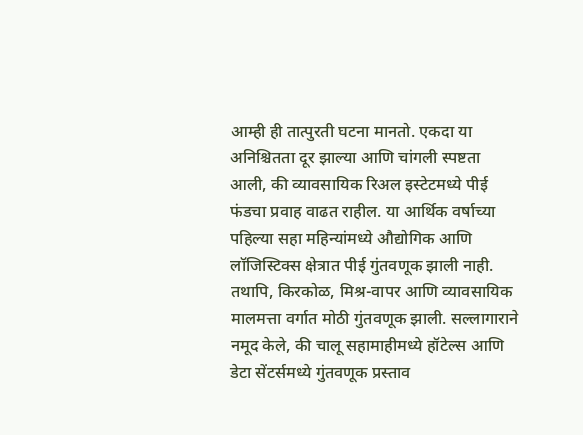आम्ही ही तात्पुरती घटना मानतो. एकदा या अनिश्चितता दूर झाल्या आणि चांगली स्पष्टता आली, की व्यावसायिक रिअल इस्टेटमध्ये पीई फंडचा प्रवाह वाढत राहील. या आर्थिक वर्षाच्या पहिल्या सहा महिन्यांमध्ये औद्योगिक आणि लॉजिस्टिक्स क्षेत्रात पीई गुंतवणूक झाली नाही. तथापि, किरकोळ, मिश्र-वापर आणि व्यावसायिक मालमत्ता वर्गात मोठी गुंतवणूक झाली. सल्लागाराने नमूद केले, की चालू सहामाहीमध्ये हॉटेल्स आणि डेटा सेंटर्समध्ये गुंतवणूक प्रस्ताव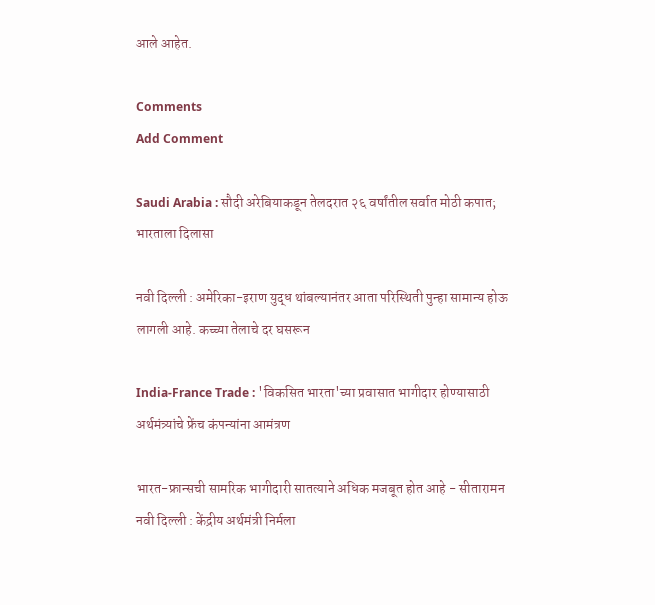आले आहेत.

Comments
Add Comment

Saudi Arabia : सौदी अरेबियाकडून तेलदरात २६ वर्षांतील सर्वात मोठी कपात; भारताला दिलासा

नवी दिल्ली : अमेरिका-इराण युद्ध थांबल्यानंतर आता परिस्थिती पुन्हा सामान्य होऊ लागली आहे. कच्च्या तेलाचे दर घसरून

India-France Trade : 'विकसित भारता'च्या प्रवासात भागीदार होण्यासाठी अर्थमंत्र्यांचे फ्रेंच कंपन्यांना आमंत्रण

भारत-फ्रान्सची सामरिक भागीदारी सातत्याने अधिक मजबूत होत आहे - सीतारामन नवी दिल्ली : केंद्रीय अर्थमंत्री निर्मला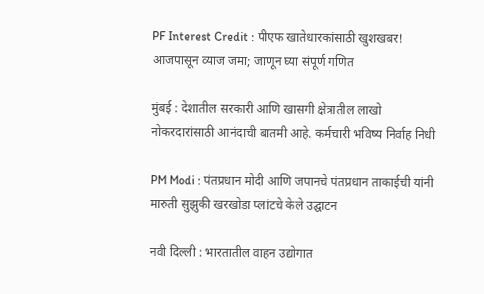PF Interest Credit : पीएफ खातेधारकांसाठी खुशखबर! आजपासून व्याज जमा; जाणून घ्या संपूर्ण गणित

मुंबई : देशातील सरकारी आणि खासगी क्षेत्रातील लाखो नोकरदारांसाठी आनंदाची बातमी आहे. कर्मचारी भविष्य निर्वाह निधी

PM Modi : पंतप्रधान मोदी आणि जपानचे पंतप्रधान ताकाईची यांनी मारुती सुझुकी खरखोडा प्लांटचे केले उद्घाटन

नवी दिल्ली : भारतातील वाहन उद्योगात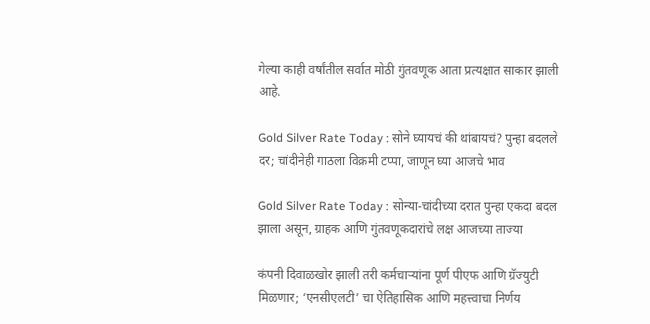गेल्या काही वर्षांतील सर्वात मोठी गुंतवणूक आता प्रत्यक्षात साकार झाली आहे.

Gold Silver Rate Today : सोने घ्यायचं की थांबायचं? पुन्हा बदलले दर; चांदीनेही गाठला विक्रमी टप्पा, जाणून घ्या आजचे भाव

Gold Silver Rate Today : सोन्या-चांदीच्या दरात पुन्हा एकदा बदल झाला असून, ग्राहक आणि गुंतवणूकदारांचे लक्ष आजच्या ताज्या

कंपनी दिवाळखोर झाली तरी कर्मचाऱ्यांना पूर्ण पीएफ आणि ग्रॅज्युटी मिळणार; ‘एनसीएलटी’ चा ऐतिहासिक आणि महत्त्वाचा निर्णय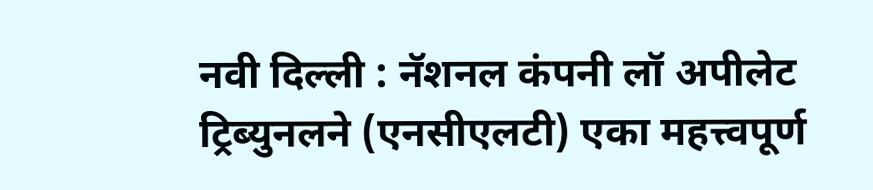नवी दिल्ली : नॅशनल कंपनी लॉ अपीलेट ट्रिब्युनलने (एनसीएलटी) एका महत्त्वपूर्ण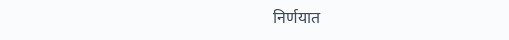निर्णयात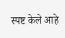स्पष्ट केले आहे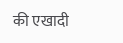की एखादी